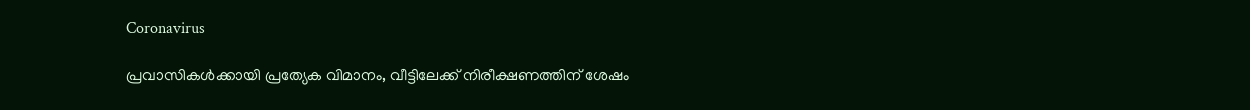Coronavirus

പ്രവാസികള്‍ക്കായി പ്രത്യേക വിമാനം, വീട്ടിലേക്ക് നിരീക്ഷണത്തിന് ശേഷം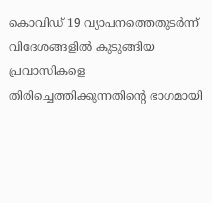കൊവിഡ് 19 വ്യാപനത്തെതുടര്‍ന്ന് വിദേശങ്ങളില്‍ കുടുങ്ങിയ പ്രവാസികളെ തിരിച്ചെത്തിക്കുന്നതിന്റെ ഭാഗമായി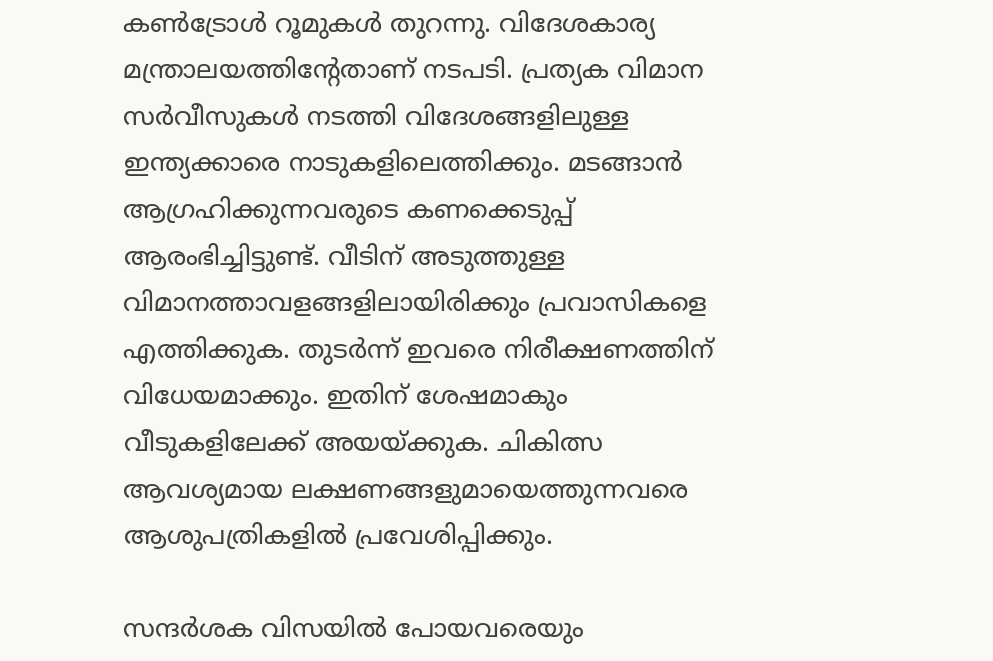കണ്‍ട്രോള്‍ റൂമുകള്‍ തുറന്നു. വിദേശകാര്യ മന്ത്രാലയത്തിന്റേതാണ് നടപടി. പ്രത്യക വിമാന സര്‍വീസുകള്‍ നടത്തി വിദേശങ്ങളിലുള്ള ഇന്ത്യക്കാരെ നാടുകളിലെത്തിക്കും. മടങ്ങാന്‍ ആഗ്രഹിക്കുന്നവരുടെ കണക്കെടുപ്പ് ആരംഭിച്ചിട്ടുണ്ട്. വീടിന് അടുത്തുള്ള വിമാനത്താവളങ്ങളിലായിരിക്കും പ്രവാസികളെ എത്തിക്കുക. തുടര്‍ന്ന് ഇവരെ നിരീക്ഷണത്തിന് വിധേയമാക്കും. ഇതിന് ശേഷമാകും വീടുകളിലേക്ക് അയയ്ക്കുക. ചികിത്സ ആവശ്യമായ ലക്ഷണങ്ങളുമായെത്തുന്നവരെ ആശുപത്രികളില്‍ പ്രവേശിപ്പിക്കും.

സന്ദര്‍ശക വിസയില്‍ പോയവരെയും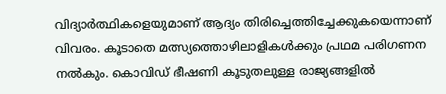വിദ്യാര്‍ത്ഥികളെയുമാണ് ആദ്യം തിരിച്ചെത്തിച്ചേക്കുകയെന്നാണ് വിവരം. കൂടാതെ മത്സ്യത്തൊഴിലാളികള്‍ക്കും പ്രഥമ പരിഗണന നല്‍കും. കൊവിഡ് ഭീഷണി കൂടുതലുള്ള രാജ്യങ്ങളില്‍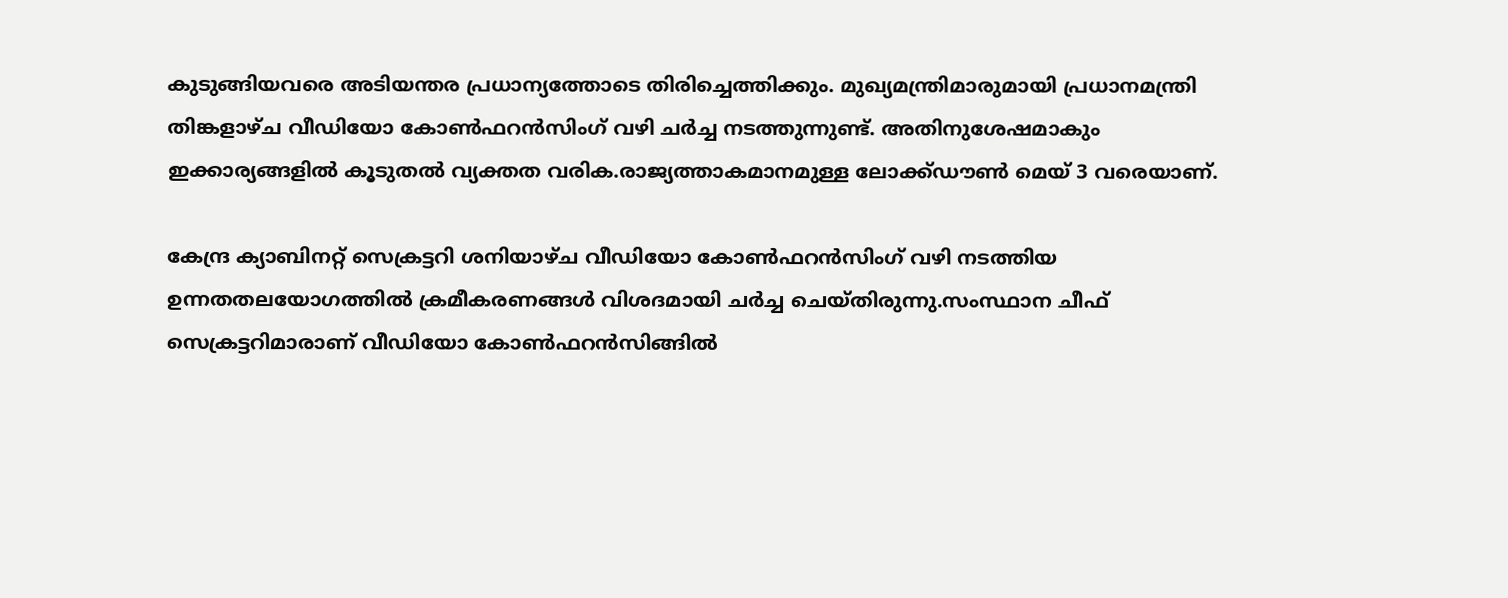കുടുങ്ങിയവരെ അടിയന്തര പ്രധാന്യത്തോടെ തിരിച്ചെത്തിക്കും. മുഖ്യമന്ത്രിമാരുമായി പ്രധാനമന്ത്രി തിങ്കളാഴ്ച വീഡിയോ കോണ്‍ഫറന്‍സിംഗ് വഴി ചര്‍ച്ച നടത്തുന്നുണ്ട്. അതിനുശേഷമാകും ഇക്കാര്യങ്ങളില്‍ കൂടുതല്‍ വ്യക്തത വരിക.രാജ്യത്താകമാനമുള്ള ലോക്ക്ഡൗണ്‍ മെയ് 3 വരെയാണ്.

കേന്ദ്ര ക്യാബിനറ്റ് സെക്രട്ടറി ശനിയാഴ്ച വീഡിയോ കോണ്‍ഫറന്‍സിംഗ് വഴി നടത്തിയ ഉന്നതതലയോഗത്തില്‍ ക്രമീകരണങ്ങള്‍ വിശദമായി ചര്‍ച്ച ചെയ്തിരുന്നു.സംസ്ഥാന ചീഫ് സെക്രട്ടറിമാരാണ് വീഡിയോ കോണ്‍ഫറന്‍സിങ്ങില്‍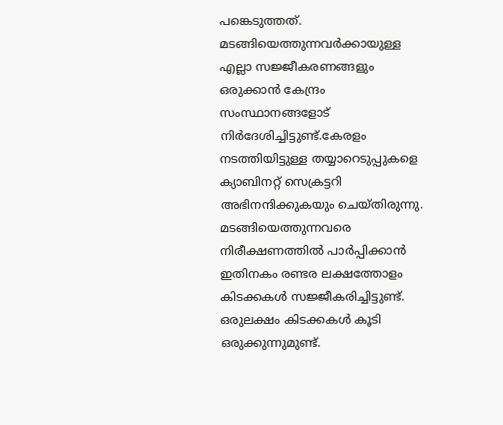പങ്കെടുത്തത്. മടങ്ങിയെത്തുന്നവര്‍ക്കായുള്ള എല്ലാ സജ്ജീകരണങ്ങളും ഒരുക്കാന്‍ കേന്ദ്രം സംസ്ഥാനങ്ങളോട് നിര്‍ദേശിച്ചിട്ടുണ്ട്.കേരളം നടത്തിയിട്ടുള്ള തയ്യാറെടുപ്പുകളെ ക്യാബിനറ്റ് സെക്രട്ടറി അഭിനന്ദിക്കുകയും ചെയ്തിരുന്നു. മടങ്ങിയെത്തുന്നവരെ നിരീക്ഷണത്തില്‍ പാര്‍പ്പിക്കാന്‍ ഇതിനകം രണ്ടര ലക്ഷത്തോളം കിടക്കകള്‍ സജ്ജീകരിച്ചിട്ടുണ്ട്. ഒരുലക്ഷം കിടക്കകള്‍ കൂടി ഒരുക്കുന്നുമുണ്ട്.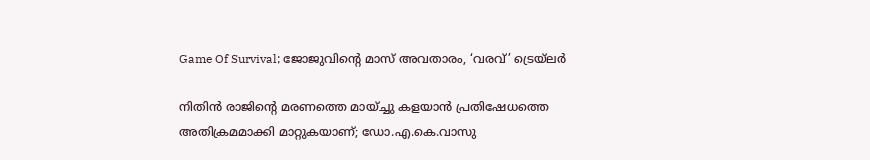Game Of Survival; ജോജുവിന്റെ മാസ് അവതാരം, ‘വരവ്’ ട്രെയ്‌ലർ

നിതിന്‍ രാജിന്റെ മരണത്തെ മായ്ച്ചു കളയാന്‍ പ്രതിഷേധത്തെ അതിക്രമമാക്കി മാറ്റുകയാണ്; ഡോ.എ.കെ.വാസു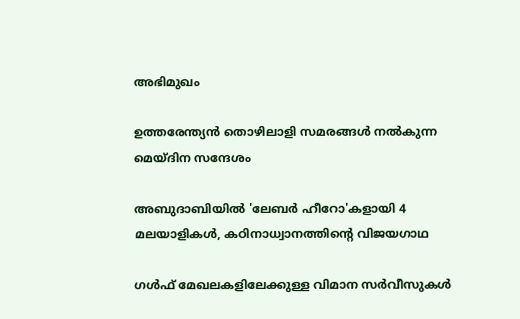അഭിമുഖം

ഉത്തരേന്ത്യന്‍ തൊഴിലാളി സമരങ്ങള്‍ നല്‍കുന്ന മെയ്ദിന സന്ദേശം

അബുദാബിയിൽ 'ലേബർ ഹീറോ'കളായി 4 മലയാളികൾ, കഠിനാധ്വാനത്തിന്‍റെ വിജയഗാഥ

ഗള്‍ഫ് മേഖലകളിലേക്കുള്ള വിമാന സര്‍വീസുകള്‍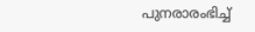പുനരാരംഭിച്ച്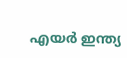എയര്‍ ഇന്ത്യ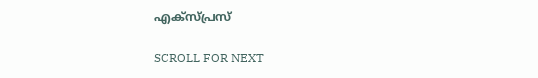എക്‌സ്പ്രസ്

SCROLL FOR NEXT